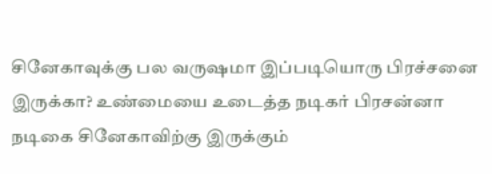சினேகாவுக்கு பல வருஷமா இப்படியொரு பிரச்சனை இருக்கா? உண்மையை உடைத்த நடிகர் பிரசன்னா
நடிகை சினேகாவிற்கு இருக்கும்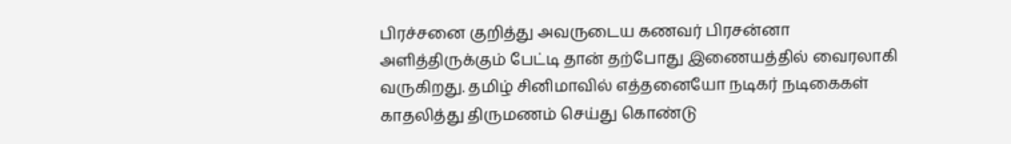பிரச்சனை குறித்து அவருடைய கணவர் பிரசன்னா அளித்திருக்கும் பேட்டி தான் தற்போது இணையத்தில் வைரலாகி வருகிறது. தமிழ் சினிமாவில் எத்தனையோ நடிகர் நடிகைகள் காதலித்து திருமணம் செய்து கொண்டு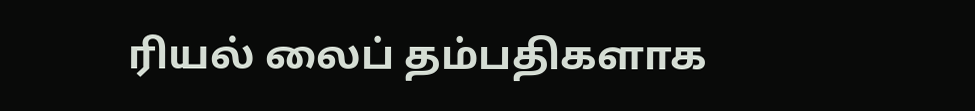ரியல் லைப் தம்பதிகளாக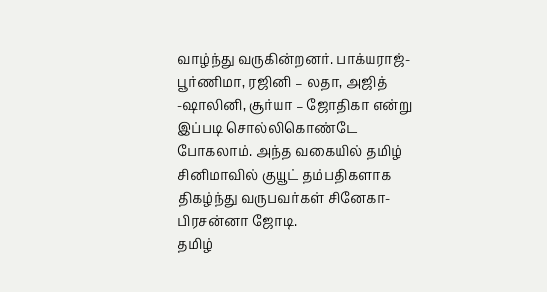வாழ்ந்து வருகின்றனர். பாக்யராஜ்-பூர்ணிமா, ரஜினி – லதா, அஜித் -ஷாலினி, சூர்யா – ஜோதிகா என்று இப்படி சொல்லிகொண்டே போகலாம். அந்த வகையில் தமிழ் சினிமாவில் குயூட் தம்பதிகளாக திகழ்ந்து வருபவர்கள் சினேகா- பிரசன்னா ஜோடி.
தமிழ்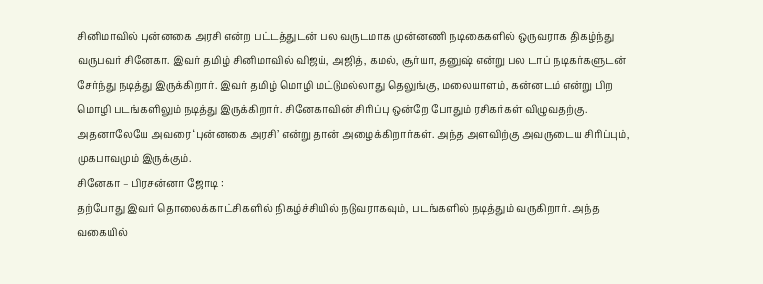சினிமாவில் புன்னகை அரசி என்ற பட்டத்துடன் பல வருடமாக முன்னணி நடிகைகளில் ஒருவராக திகழ்ந்து வருபவர் சினேகா. இவர் தமிழ் சினிமாவில் விஜய், அஜித், கமல், சூர்யா, தனுஷ் என்று பல டாப் நடிகர்களுடன் சேர்ந்து நடித்து இருக்கிறார். இவர் தமிழ் மொழி மட்டுமல்லாது தெலுங்கு, மலையாளம், கன்னடம் என்று பிற மொழி படங்களிலும் நடித்து இருக்கிறார். சினேகாவின் சிரிப்பு ஒன்றே போதும் ரசிகர்கள் விழுவதற்கு. அதனாலேயே அவரை ‘புன்னகை அரசி’ என்று தான் அழைக்கிறார்கள். அந்த அளவிற்கு அவருடைய சிரிப்பும், முகபாவமும் இருக்கும்.
சினேகா – பிரசன்னா ஜோடி :
தற்போது இவர் தொலைக்காட்சிகளில் நிகழ்ச்சியில் நடுவராகவும், படங்களில் நடித்தும் வருகிறார். அந்த வகையில்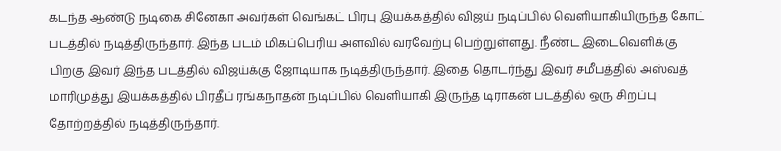கடந்த ஆண்டு நடிகை சினேகா அவர்கள் வெங்கட் பிரபு இயக்கத்தில் விஜய் நடிப்பில் வெளியாகியிருந்த கோட் படத்தில் நடித்திருந்தார். இந்த படம் மிகப்பெரிய அளவில் வரவேற்பு பெற்றுள்ளது. நீண்ட இடைவெளிக்கு பிறகு இவர் இந்த படத்தில் விஜய்க்கு ஜோடியாக நடித்திருந்தார். இதை தொடர்ந்து இவர் சமீபத்தில் அஸ்வத் மாரிமுத்து இயக்கத்தில் பிரதீப் ரங்கநாதன் நடிப்பில் வெளியாகி இருந்த டிராகன் படத்தில் ஒரு சிறப்பு தோற்றத்தில் நடித்திருந்தார்.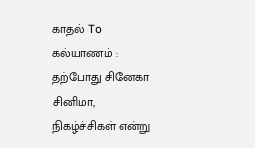காதல் To கல்யாணம் :
தற்போது சினேகா சினிமா, நிகழ்ச்சிகள் என்று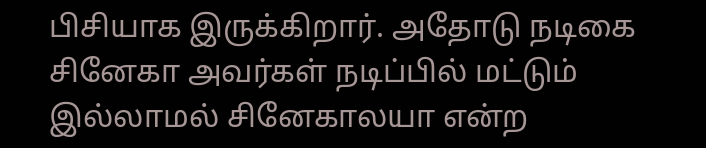பிசியாக இருக்கிறார். அதோடு நடிகை சினேகா அவர்கள் நடிப்பில் மட்டும் இல்லாமல் சினேகாலயா என்ற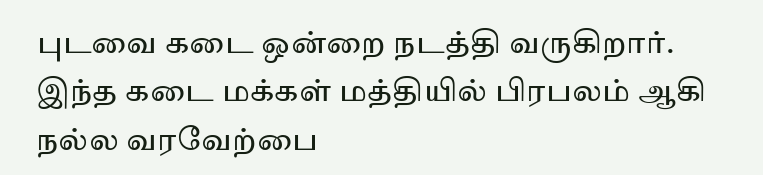புடவை கடை ஒன்றை நடத்தி வருகிறார். இந்த கடை மக்கள் மத்தியில் பிரபலம் ஆகி நல்ல வரவேற்பை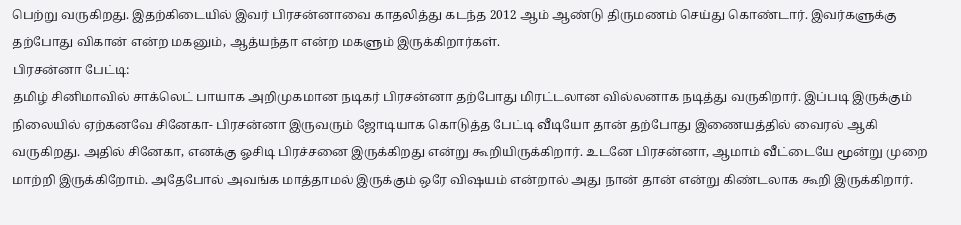பெற்று வருகிறது. இதற்கிடையில் இவர் பிரசன்னாவை காதலித்து கடந்த 2012 ஆம் ஆண்டு திருமணம் செய்து கொண்டார். இவர்களுக்கு தற்போது விகான் என்ற மகனும், ஆத்யந்தா என்ற மகளும் இருக்கிறார்கள்.
பிரசன்னா பேட்டி:
தமிழ் சினிமாவில் சாக்லெட் பாயாக அறிமுகமான நடிகர் பிரசன்னா தற்போது மிரட்டலான வில்லனாக நடித்து வருகிறார். இப்படி இருக்கும் நிலையில் ஏற்கனவே சினேகா- பிரசன்னா இருவரும் ஜோடியாக கொடுத்த பேட்டி வீடியோ தான் தற்போது இணையத்தில் வைரல் ஆகி வருகிறது. அதில் சினேகா, எனக்கு ஓசிடி பிரச்சனை இருக்கிறது என்று கூறியிருக்கிறார். உடனே பிரசன்னா, ஆமாம் வீட்டையே மூன்று முறை மாற்றி இருக்கிறோம். அதேபோல் அவங்க மாத்தாமல் இருக்கும் ஒரே விஷயம் என்றால் அது நான் தான் என்று கிண்டலாக கூறி இருக்கிறார்.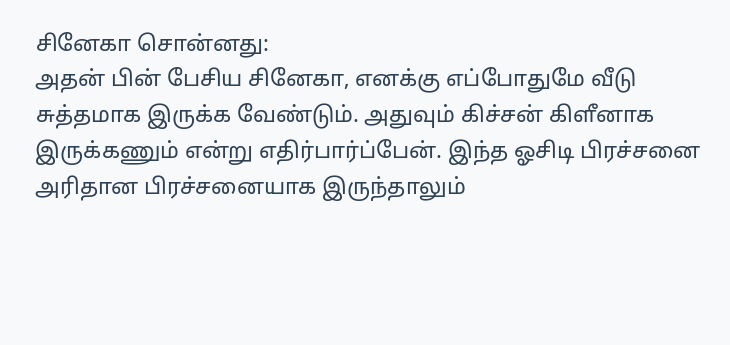சினேகா சொன்னது:
அதன் பின் பேசிய சினேகா, எனக்கு எப்போதுமே வீடு சுத்தமாக இருக்க வேண்டும். அதுவும் கிச்சன் கிளீனாக இருக்கணும் என்று எதிர்பார்ப்பேன். இந்த ஓசிடி பிரச்சனை அரிதான பிரச்சனையாக இருந்தாலும்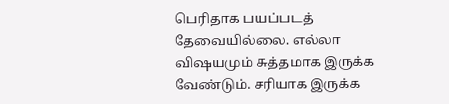பெரிதாக பயப்படத் தேவையில்லை. எல்லா விஷயமும் சுத்தமாக இருக்க வேண்டும். சரியாக இருக்க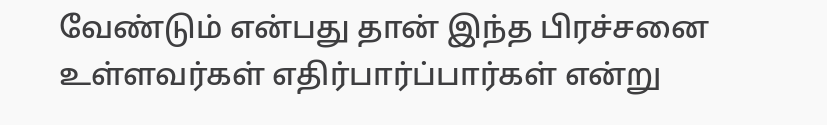வேண்டும் என்பது தான் இந்த பிரச்சனை உள்ளவர்கள் எதிர்பார்ப்பார்கள் என்று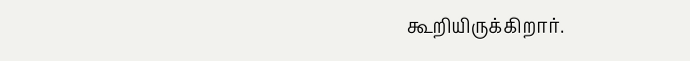கூறியிருக்கிறார்.